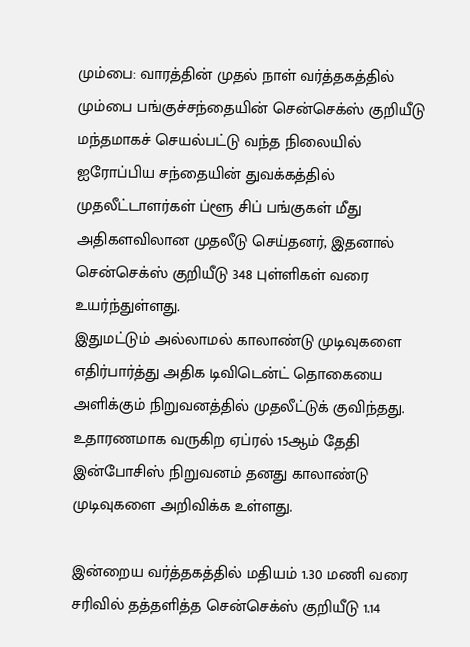மும்பை: வாரத்தின் முதல் நாள் வர்த்தகத்தில் மும்பை பங்குச்சந்தையின் சென்செக்ஸ் குறியீடு மந்தமாகச் செயல்பட்டு வந்த நிலையில் ஐரோப்பிய சந்தையின் துவக்கத்தில் முதலீட்டாளர்கள் ப்ளூ சிப் பங்குகள் மீது அதிகளவிலான முதலீடு செய்தனர், இதனால் சென்செக்ஸ் குறியீடு 348 புள்ளிகள் வரை உயர்ந்துள்ளது.
இதுமட்டும் அல்லாமல் காலாண்டு முடிவுகளை எதிர்பார்த்து அதிக டிவிடென்ட் தொகையை அளிக்கும் நிறுவனத்தில் முதலீட்டுக் குவிந்தது. உதாரணமாக வருகிற ஏப்ரல் 15ஆம் தேதி இன்போசிஸ் நிறுவனம் தனது காலாண்டு முடிவுகளை அறிவிக்க உள்ளது.

இன்றைய வர்த்தகத்தில் மதியம் 1.30 மணி வரை சரிவில் தத்தளித்த சென்செக்ஸ் குறியீடு 1.14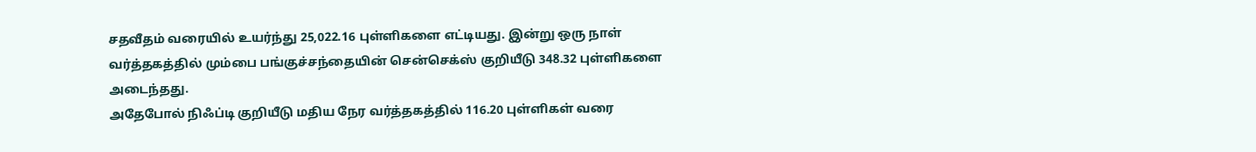சதவீதம் வரையில் உயர்ந்து 25,022.16 புள்ளிகளை எட்டியது. இன்று ஒரு நாள் வர்த்தகத்தில் மும்பை பங்குச்சந்தையின் சென்செக்ஸ் குறியீடு 348.32 புள்ளிகளை அடைந்தது.
அதேபோல் நிஃப்டி குறியீடு மதிய நேர வர்த்தகத்தில் 116.20 புள்ளிகள் வரை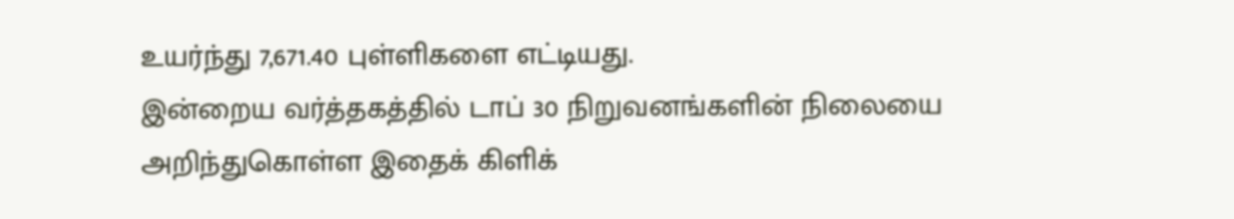உயர்ந்து 7,671.40 புள்ளிகளை எட்டியது.
இன்றைய வர்த்தகத்தில் டாப் 30 நிறுவனங்களின் நிலையை அறிந்துகொள்ள இதைக் கிளிக்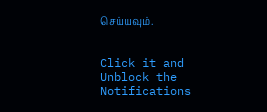செய்யவும்.


Click it and Unblock the Notifications